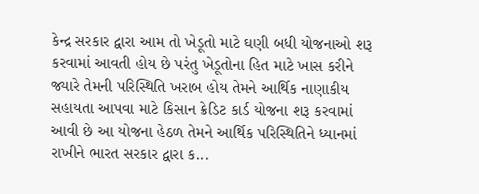કેન્દ્ર સરકાર દ્વારા આમ તો ખેડૂતો માટે ઘણી બધી યોજનાઓ શરૂ કરવામાં આવતી હોય છે પરંતુ ખેડૂતોના હિત માટે ખાસ કરીને જ્યારે તેમની પરિસ્થિતિ ખરાબ હોય તેમને આર્થિક નાણાકીય સહાયતા આપવા માટે કિસાન ક્રેડિટ કાર્ડ યોજના શરૂ કરવામાં આવી છે આ યોજના હેઠળ તેમને આર્થિક પરિસ્થિતિને ધ્યાનમાં રાખીને ભારત સરકાર દ્વારા ક...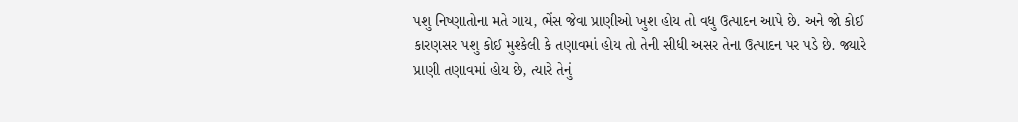પશુ નિષ્ણાતોના મતે ગાય, ભેંસ જેવા પ્રાણીઓ ખુશ હોય તો વધુ ઉત્પાદન આપે છે. અને જો કોઈ કારણસર પશુ કોઈ મુશ્કેલી કે તણાવમાં હોય તો તેની સીધી અસર તેના ઉત્પાદન પર પડે છે. જ્યારે પ્રાણી તણાવમાં હોય છે, ત્યારે તેનું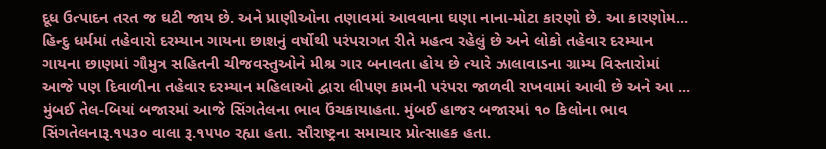દૂધ ઉત્પાદન તરત જ ઘટી જાય છે. અને પ્રાણીઓના તણાવમાં આવવાના ઘણા નાના-મોટા કારણો છે. આ કારણોમ...
હિન્દુ ધર્મમાં તહેવારો દરમ્યાન ગાયના છાશનું વર્ષોથી પરંપરાગત રીતે મહત્વ રહેલું છે અને લોકો તહેવાર દરમ્યાન ગાયના છાણમાં ગૌમુત્ર સહિતની ચીજવસ્તુઓને મીશ્ર ગાર બનાવતા હોય છે ત્યારે ઝાલાવાડના ગ્રામ્ય વિસ્તારોમાં આજે પણ દિવાળીના તહેવાર દરમ્યાન મહિલાઓ દ્વારા લીપણ કામની પરંપરા જાળવી રાખવામાં આવી છે અને આ ...
મુંબઈ તેલ-બિયાં બજારમાં આજે સિંગતેલના ભાવ ઉંચકાયાહતા. મુંબઈ હાજર બજારમાં ૧૦ કિલોના ભાવ સિંગતેલનારૂ.૧૫૩૦ વાલા રૂ.૧૫૫૦ રહ્યા હતા. સૌરાષ્ટ્રના સમાચાર પ્રોત્સાહક હતા.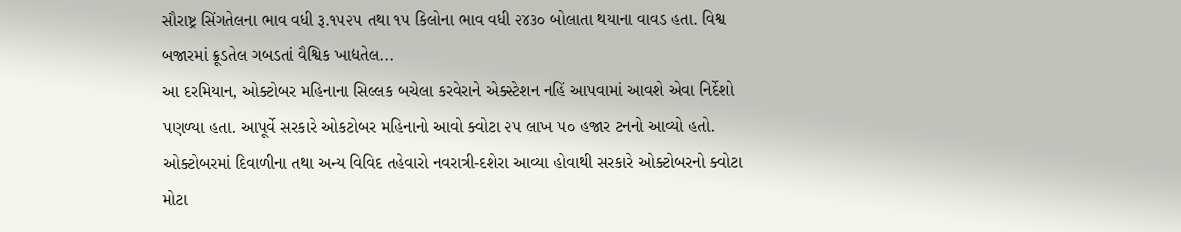સૌરાષ્ટ્ર સિંગતેલના ભાવ વધી રૂ.૧૫૨૫ તથા ૧૫ કિલોના ભાવ વધી ૨૪૩૦ બોલાતા થયાના વાવડ હતા. વિશ્વ બજારમાં ક્રૂડતેલ ગબડતાં વૈશ્વિક ખાદ્યતેલ...
આ દરમિયાન, ઓક્ટોબર મહિનાના સિલ્લક બચેલા કરવેરાને એક્સ્ટેશન નહિં આપવામાં આવશે એવા નિર્દેશો પણળ્યા હતા. આપૂર્વે સરકારે ઓકટોબર મહિનાનો આવો ક્વોટા ૨૫ લાખ ૫૦ હજાર ટનનો આવ્યો હતો. ઓક્ટોબરમાં દિવાળીના તથા અન્ય વિવિદ તહેવારો નવરાત્રી-દશેરા આવ્યા હોવાથી સરકારે ઓક્ટોબરનો ક્વોટા મોટા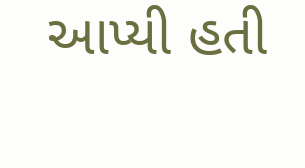આપ્યી હતી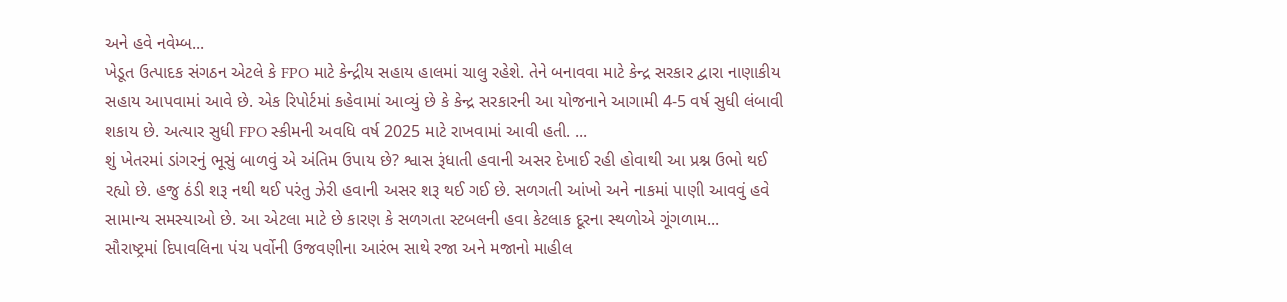અને હવે નવેમ્બ...
ખેડૂત ઉત્પાદક સંગઠન એટલે કે FPO માટે કેન્દ્રીય સહાય હાલમાં ચાલુ રહેશે. તેને બનાવવા માટે કેન્દ્ર સરકાર દ્વારા નાણાકીય સહાય આપવામાં આવે છે. એક રિપોર્ટમાં કહેવામાં આવ્યું છે કે કેન્દ્ર સરકારની આ યોજનાને આગામી 4-5 વર્ષ સુધી લંબાવી શકાય છે. અત્યાર સુધી FPO સ્કીમની અવધિ વર્ષ 2025 માટે રાખવામાં આવી હતી. ...
શું ખેતરમાં ડાંગરનું ભૂસું બાળવું એ અંતિમ ઉપાય છે? શ્વાસ રૂંધાતી હવાની અસર દેખાઈ રહી હોવાથી આ પ્રશ્ન ઉભો થઈ રહ્યો છે. હજુ ઠંડી શરૂ નથી થઈ પરંતુ ઝેરી હવાની અસર શરૂ થઈ ગઈ છે. સળગતી આંખો અને નાકમાં પાણી આવવું હવે સામાન્ય સમસ્યાઓ છે. આ એટલા માટે છે કારણ કે સળગતા સ્ટબલની હવા કેટલાક દૂરના સ્થળોએ ગૂંગળામ...
સૌરાષ્ટ્રમાં દિપાવલિના પંચ પર્વોની ઉજવણીના આરંભ સાથે રજા અને મજાનો માહીલ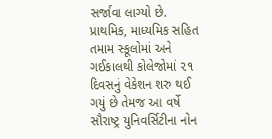સર્જાવા લાગ્યો છે. પ્રાથમિક, માધ્યમિક સહિત તમામ સ્કૂલોમાં અને ગઈકાલથી કોલેજોમાં ૨૧ દિવસનું વેકેશન શરુ થઈ ગયું છે તેમજ આ વર્ષે સૌરાષ્ટ્ર યુનિવર્સિટીના નોન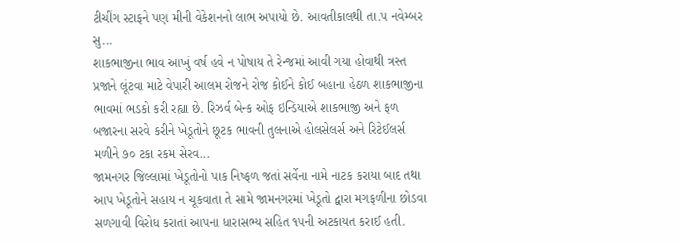ટીચીંગ સ્ટાફને પણ મીની વેકેશનનો લાભ અપાયો છે. આવતીકાલથી તા.૫ નવેમ્બર સુ...
શાકભાજીના ભાવ આખું વર્ષ હવે ન પોષાય તે રેન્જમાં આવી ગયા હોવાથી ત્રસ્ત પ્રજાને લૂંટવા માટે વેપારી આલમ રોજને રોજ કોઈને કોઈ બહાના હેઠળ શાકભાજીના ભાવમાં ભડકો કરી રહ્યા છે. રિઝર્વ બેન્ક ઓફ ઇન્ડિયાએ શાકભાજી અને ફળ બજારના સરવે કરીને ખેડૂતોને છૂટક ભાવની તુલનાએ હોલસેલર્સ અને રિટેઈલર્સ મળીને ૭૦ ટકા રકમ સેરવ...
જામનગર જિલ્લામાં ખેડૂતોનો પાક નિષ્ફળ જતાં સર્વેના નામે નાટક કરાયા બાદ તથા આપ ખેડૂતોને સહાય ન ચૂકવાતા તે સામે જામનગરમાં ખેડૂતો દ્વારા મગફળીના છોડવા સળગાવી વિરોધ કરાતાં આપના ધારાસભ્ય સહિત ૧૫ની અટકાયત કરાઈ હતી.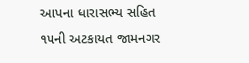આપના ધારાસભ્ય સહિત ૧૫ની અટકાયત જામનગર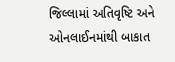જિલ્લામાં અતિવૃષ્ટિ અને ઓનલાઈનમાંથી બાકાત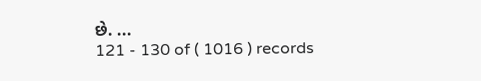છે. ...
121 - 130 of ( 1016 ) records